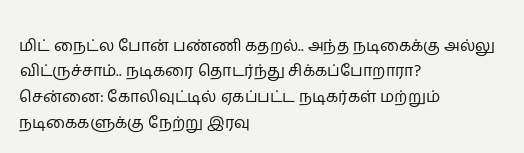மிட் நைட்ல போன் பண்ணி கதறல்.. அந்த நடிகைக்கு அல்லு விட்ருச்சாம்.. நடிகரை தொடர்ந்து சிக்கப்போறாரா?
சென்னை: கோலிவுட்டில் ஏகப்பட்ட நடிகர்கள் மற்றும் நடிகைகளுக்கு நேற்று இரவு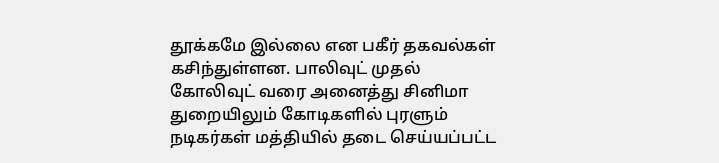தூக்கமே இல்லை என பகீர் தகவல்கள் கசிந்துள்ளன. பாலிவுட் முதல் கோலிவுட் வரை அனைத்து சினிமா துறையிலும் கோடிகளில் புரளும் நடிகர்கள் மத்தியில் தடை செய்யப்பட்ட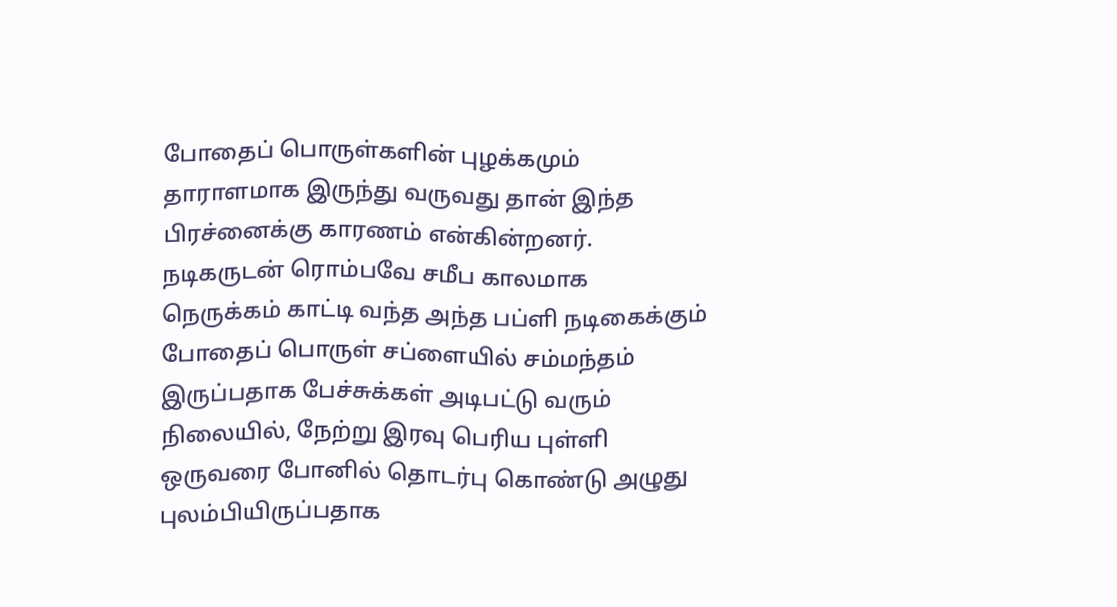போதைப் பொருள்களின் புழக்கமும் தாராளமாக இருந்து வருவது தான் இந்த பிரச்னைக்கு காரணம் என்கின்றனர்.
நடிகருடன் ரொம்பவே சமீப காலமாக நெருக்கம் காட்டி வந்த அந்த பப்ளி நடிகைக்கும் போதைப் பொருள் சப்ளையில் சம்மந்தம் இருப்பதாக பேச்சுக்கள் அடிபட்டு வரும் நிலையில், நேற்று இரவு பெரிய புள்ளி ஒருவரை போனில் தொடர்பு கொண்டு அழுது புலம்பியிருப்பதாக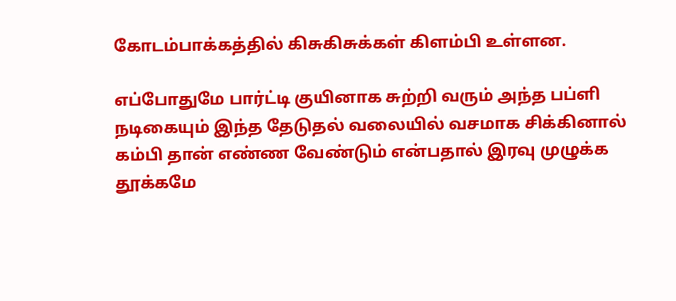கோடம்பாக்கத்தில் கிசுகிசுக்கள் கிளம்பி உள்ளன.

எப்போதுமே பார்ட்டி குயினாக சுற்றி வரும் அந்த பப்ளி நடிகையும் இந்த தேடுதல் வலையில் வசமாக சிக்கினால் கம்பி தான் எண்ண வேண்டும் என்பதால் இரவு முழுக்க தூக்கமே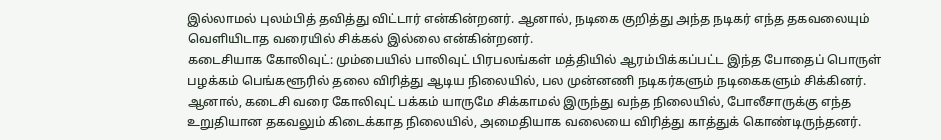இல்லாமல் புலம்பித் தவித்து விட்டார் என்கின்றனர். ஆனால், நடிகை குறித்து அந்த நடிகர் எந்த தகவலையும் வெளியிடாத வரையில் சிக்கல் இல்லை என்கின்றனர்.
கடைசியாக கோலிவுட்: மும்பையில் பாலிவுட் பிரபலங்கள் மத்தியில் ஆரம்பிக்கப்பட்ட இந்த போதைப் பொருள் பழக்கம் பெங்களூரில் தலை விரித்து ஆடிய நிலையில், பல முன்னணி நடிகர்களும் நடிகைகளும் சிக்கினர். ஆனால், கடைசி வரை கோலிவுட் பக்கம் யாருமே சிக்காமல் இருந்து வந்த நிலையில், போலீசாருக்கு எந்த உறுதியான தகவலும் கிடைக்காத நிலையில், அமைதியாக வலையை விரித்து காத்துக் கொண்டிருந்தனர்.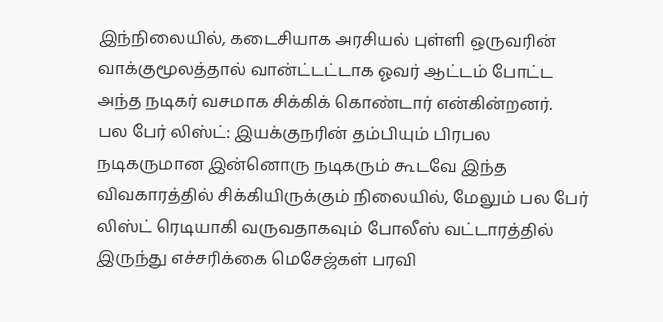இந்நிலையில், கடைசியாக அரசியல் புள்ளி ஒருவரின் வாக்குமூலத்தால் வான்ட்டட்டாக ஓவர் ஆட்டம் போட்ட அந்த நடிகர் வசமாக சிக்கிக் கொண்டார் என்கின்றனர்.
பல பேர் லிஸ்ட்: இயக்குநரின் தம்பியும் பிரபல நடிகருமான இன்னொரு நடிகரும் கூடவே இந்த விவகாரத்தில் சிக்கியிருக்கும் நிலையில், மேலும் பல பேர் லிஸ்ட் ரெடியாகி வருவதாகவும் போலீஸ் வட்டாரத்தில் இருந்து எச்சரிக்கை மெசேஜ்கள் பரவி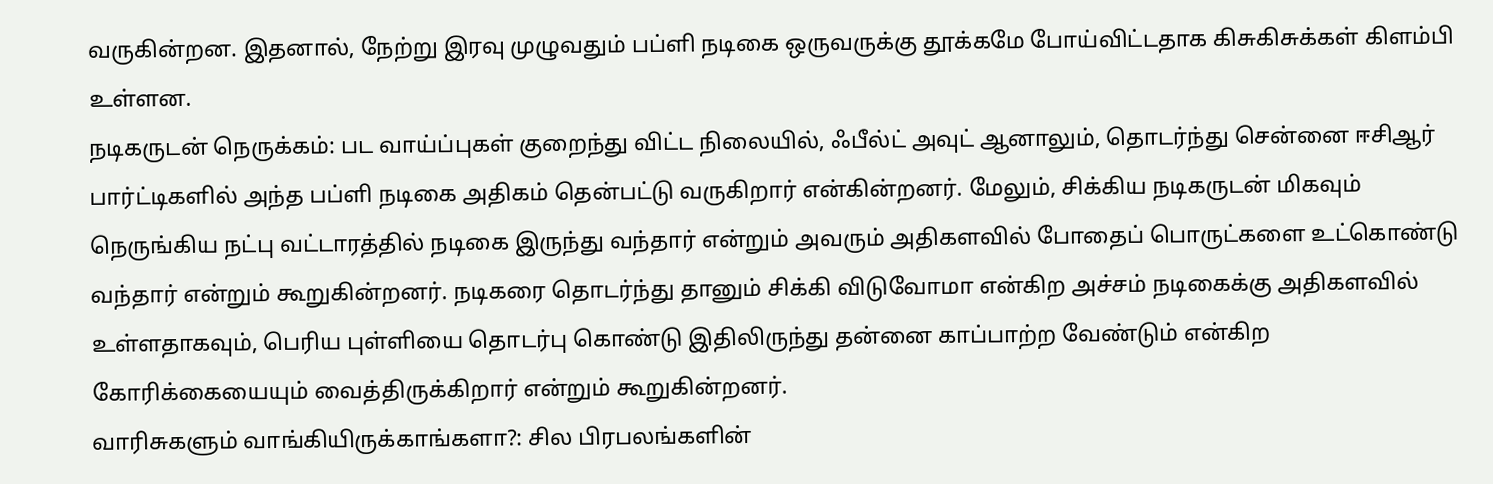வருகின்றன. இதனால், நேற்று இரவு முழுவதும் பப்ளி நடிகை ஒருவருக்கு தூக்கமே போய்விட்டதாக கிசுகிசுக்கள் கிளம்பி உள்ளன.
நடிகருடன் நெருக்கம்: பட வாய்ப்புகள் குறைந்து விட்ட நிலையில், ஃபீல்ட் அவுட் ஆனாலும், தொடர்ந்து சென்னை ஈசிஆர் பார்ட்டிகளில் அந்த பப்ளி நடிகை அதிகம் தென்பட்டு வருகிறார் என்கின்றனர். மேலும், சிக்கிய நடிகருடன் மிகவும் நெருங்கிய நட்பு வட்டாரத்தில் நடிகை இருந்து வந்தார் என்றும் அவரும் அதிகளவில் போதைப் பொருட்களை உட்கொண்டு வந்தார் என்றும் கூறுகின்றனர். நடிகரை தொடர்ந்து தானும் சிக்கி விடுவோமா என்கிற அச்சம் நடிகைக்கு அதிகளவில் உள்ளதாகவும், பெரிய புள்ளியை தொடர்பு கொண்டு இதிலிருந்து தன்னை காப்பாற்ற வேண்டும் என்கிற கோரிக்கையையும் வைத்திருக்கிறார் என்றும் கூறுகின்றனர்.
வாரிசுகளும் வாங்கியிருக்காங்களா?: சில பிரபலங்களின்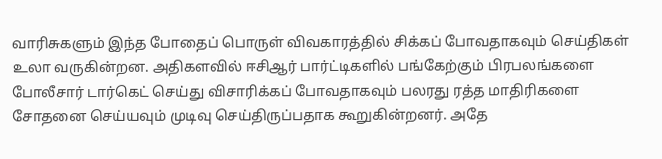வாரிசுகளும் இந்த போதைப் பொருள் விவகாரத்தில் சிக்கப் போவதாகவும் செய்திகள் உலா வருகின்றன. அதிகளவில் ஈசிஆர் பார்ட்டிகளில் பங்கேற்கும் பிரபலங்களை போலீசார் டார்கெட் செய்து விசாரிக்கப் போவதாகவும் பலரது ரத்த மாதிரிகளை சோதனை செய்யவும் முடிவு செய்திருப்பதாக கூறுகின்றனர். அதே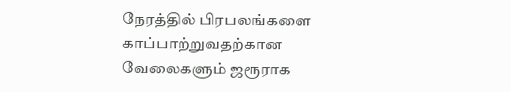நேரத்தில் பிரபலங்களை காப்பாற்றுவதற்கான வேலைகளும் ஜரூராக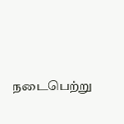நடைபெற்று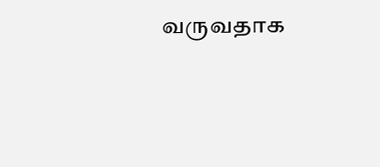வருவதாக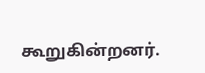கூறுகின்றனர்.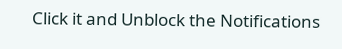Click it and Unblock the Notifications